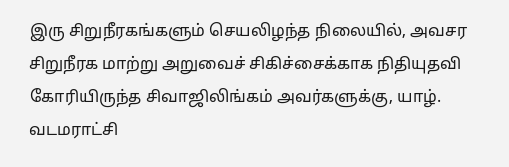இரு சிறுநீரகங்களும் செயலிழந்த நிலையில், அவசர சிறுநீரக மாற்று அறுவைச் சிகிச்சைக்காக நிதியுதவி கோரியிருந்த சிவாஜிலிங்கம் அவர்களுக்கு, யாழ். வடமராட்சி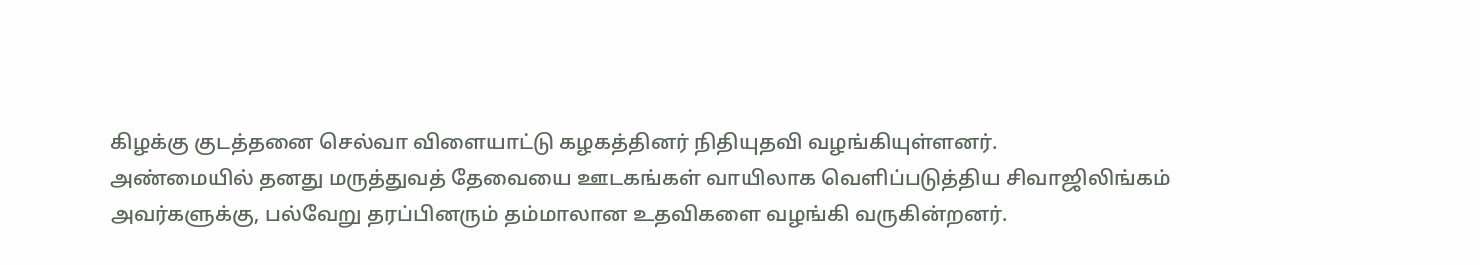கிழக்கு குடத்தனை செல்வா விளையாட்டு கழகத்தினர் நிதியுதவி வழங்கியுள்ளனர்.
அண்மையில் தனது மருத்துவத் தேவையை ஊடகங்கள் வாயிலாக வெளிப்படுத்திய சிவாஜிலிங்கம் அவர்களுக்கு, பல்வேறு தரப்பினரும் தம்மாலான உதவிகளை வழங்கி வருகின்றனர்.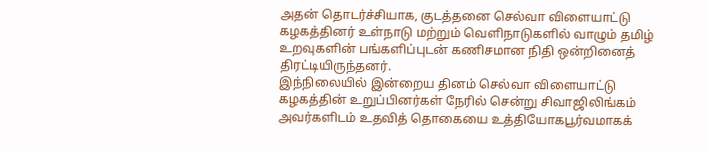அதன் தொடர்ச்சியாக, குடத்தனை செல்வா விளையாட்டு கழகத்தினர் உள்நாடு மற்றும் வெளிநாடுகளில் வாழும் தமிழ் உறவுகளின் பங்களிப்புடன் கணிசமான நிதி ஒன்றினைத் திரட்டியிருந்தனர்.
இந்நிலையில் இன்றைய தினம் செல்வா விளையாட்டு கழகத்தின் உறுப்பினர்கள் நேரில் சென்று சிவாஜிலிங்கம் அவர்களிடம் உதவித் தொகையை உத்தியோகபூர்வமாகக்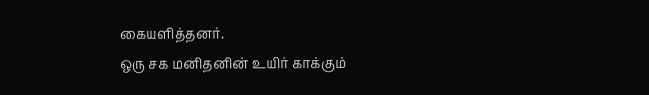கையளித்தனர்.
ஒரு சக மனிதனின் உயிர் காக்கும்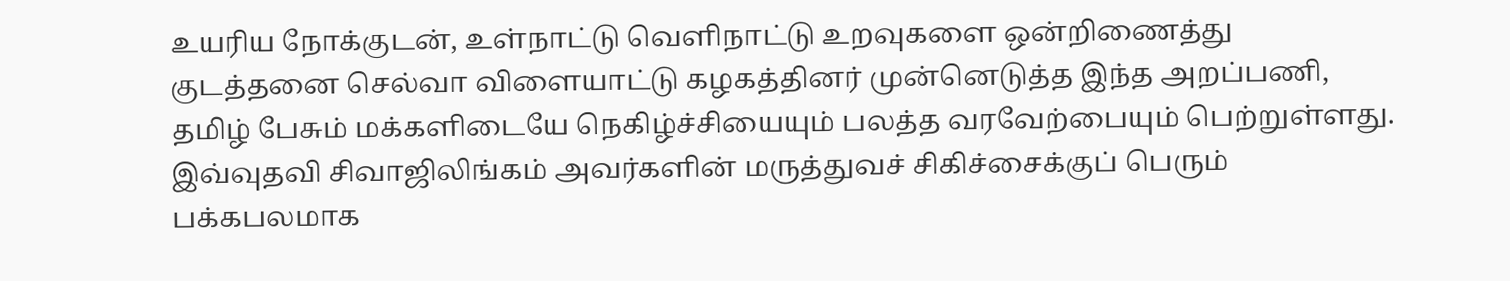உயரிய நோக்குடன், உள்நாட்டு வெளிநாட்டு உறவுகளை ஒன்றிணைத்து குடத்தனை செல்வா விளையாட்டு கழகத்தினர் முன்னெடுத்த இந்த அறப்பணி, தமிழ் பேசும் மக்களிடையே நெகிழ்ச்சியையும் பலத்த வரவேற்பையும் பெற்றுள்ளது.
இவ்வுதவி சிவாஜிலிங்கம் அவர்களின் மருத்துவச் சிகிச்சைக்குப் பெரும் பக்கபலமாக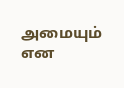அமையும் என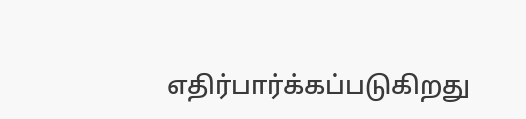எதிர்பார்க்கப்படுகிறது